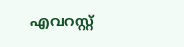എവറസ്റ്റ്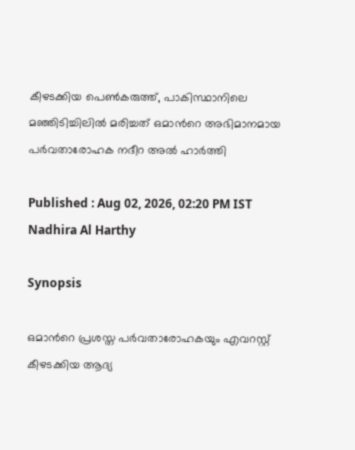കീഴടക്കിയ പെൺകരുത്ത്, പാകിസ്ഥാനിലെ മഞ്ഞിടിച്ചിലിൽ മരിച്ചത് ഒമാന്‍റെ അഭിമാനമായ പർവതാരോഹക നദീറ അൽ ഹാർത്തി

Published : Aug 02, 2026, 02:20 PM IST
Nadhira Al Harthy

Synopsis

ഒമാന്‍റെ പ്രശസ്ത പർവതാരോഹകയും എവറസ്റ്റ് കീഴടക്കിയ ആദ്യ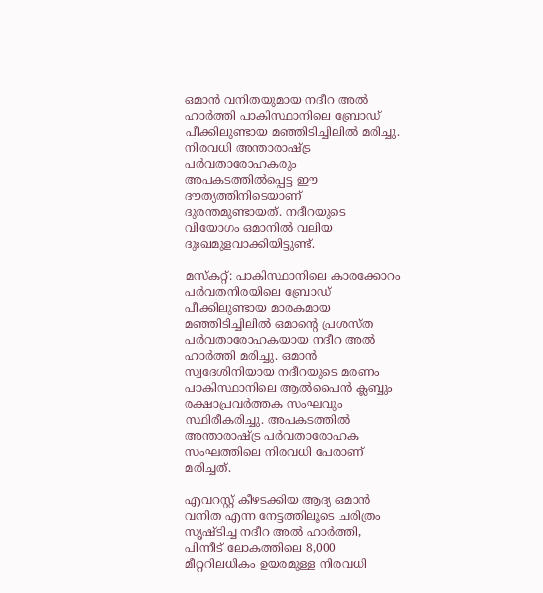ഒമാൻ വനിതയുമായ നദീറ അൽ ഹാർത്തി പാകിസ്ഥാനിലെ ബ്രോഡ് പീക്കിലുണ്ടായ മഞ്ഞിടിച്ചിലിൽ മരിച്ചു. നിരവധി അന്താരാഷ്ട്ര പർവതാരോഹകരും അപകടത്തിൽപ്പെട്ട ഈ ദൗത്യത്തിനിടെയാണ് ദുരന്തമുണ്ടായത്. നദീറയുടെ വിയോഗം ഒമാനിൽ വലിയ ദുഃഖമുളവാക്കിയിട്ടുണ്ട്.

മസ്‌കറ്റ്: പാകിസ്ഥാനിലെ കാരക്കോറം പർവതനിരയിലെ ബ്രോഡ് പീക്കിലുണ്ടായ മാരകമായ മഞ്ഞിടിച്ചിലിൽ ഒമാന്‍റെ പ്രശസ്ത പർവതാരോഹകയായ നദീറ അൽ ഹാർത്തി മരിച്ചു. ഒമാൻ സ്വദേശിനിയായ നദീറയുടെ മരണം പാകിസ്ഥാനിലെ ആൽപൈൻ ക്ലബ്ബും രക്ഷാപ്രവർത്തക സംഘവും സ്ഥിരീകരിച്ചു. അപകടത്തിൽ അന്താരാഷ്ട്ര പർവതാരോഹക സംഘത്തിലെ നിരവധി പേരാണ് മരിച്ചത്.

എവറസ്റ്റ് കീഴടക്കിയ ആദ്യ ഒമാൻ വനിത എന്ന നേട്ടത്തിലൂടെ ചരിത്രം സൃഷ്ടിച്ച നദീറ അൽ ഹാർത്തി, പിന്നീട് ലോകത്തിലെ 8,000 മീറ്ററിലധികം ഉയരമുള്ള നിരവധി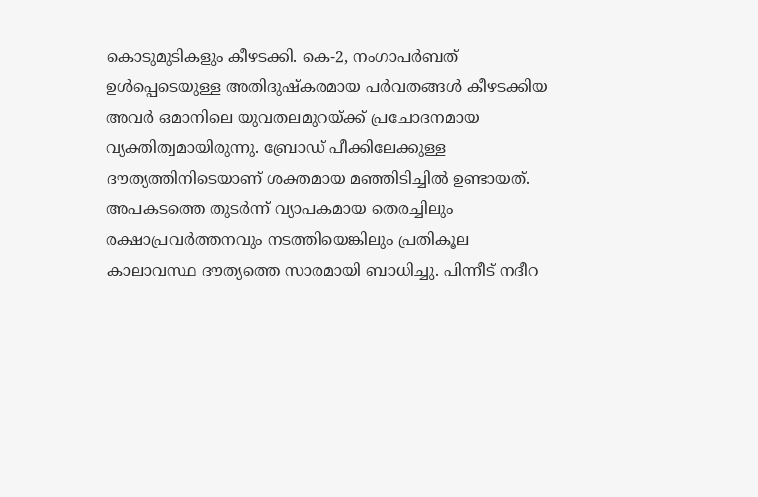കൊടുമുടികളും കീഴടക്കി. കെ-2, നംഗാപർബത് ഉൾപ്പെടെയുള്ള അതിദുഷ്കരമായ പർവതങ്ങൾ കീഴടക്കിയ അവർ ഒമാനിലെ യുവതലമുറയ്ക്ക് പ്രചോദനമായ വ്യക്തിത്വമായിരുന്നു. ബ്രോഡ് പീക്കിലേക്കുള്ള ദൗത്യത്തിനിടെയാണ് ശക്തമായ മഞ്ഞിടിച്ചിൽ ഉണ്ടായത്. അപകടത്തെ തുടർന്ന് വ്യാപകമായ തെരച്ചിലും രക്ഷാപ്രവർത്തനവും നടത്തിയെങ്കിലും പ്രതികൂല കാലാവസ്ഥ ദൗത്യത്തെ സാരമായി ബാധിച്ചു. പിന്നീട് നദീറ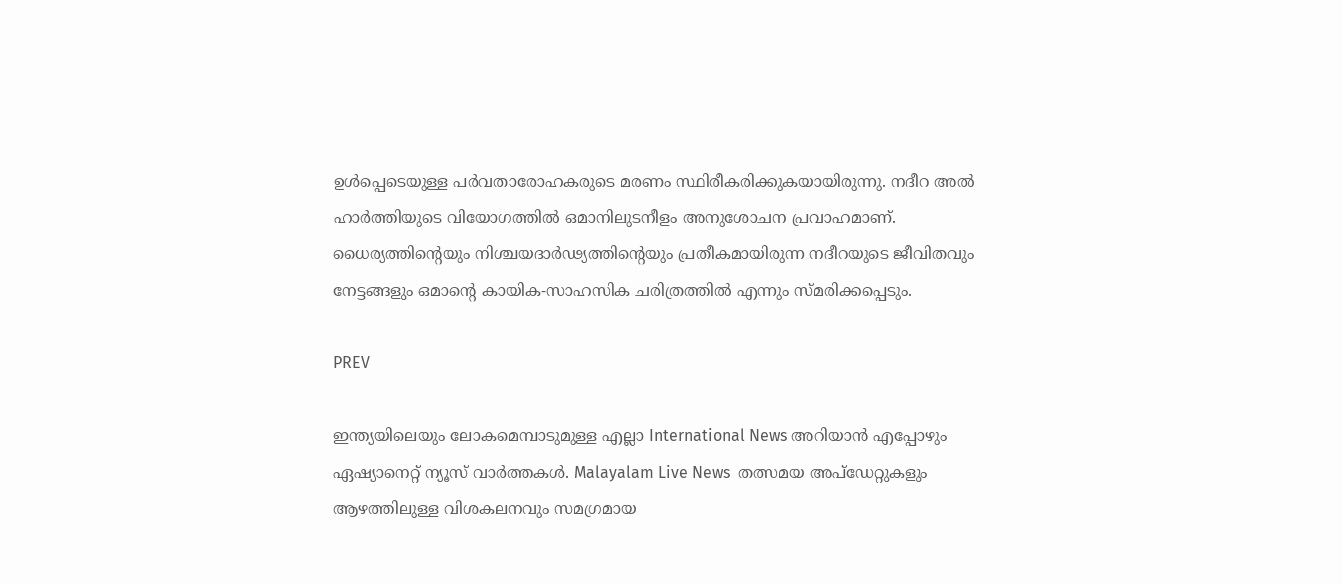ഉൾപ്പെടെയുള്ള പർവതാരോഹകരുടെ മരണം സ്ഥിരീകരിക്കുകയായിരുന്നു. നദീറ അൽ ഹാർത്തിയുടെ വിയോഗത്തിൽ ഒമാനിലുടനീളം അനുശോചന പ്രവാഹമാണ്. ധൈര്യത്തിന്റെയും നിശ്ചയദാർഢ്യത്തിന്റെയും പ്രതീകമായിരുന്ന നദീറയുടെ ജീവിതവും നേട്ടങ്ങളും ഒമാന്റെ കായിക-സാഹസിക ചരിത്രത്തിൽ എന്നും സ്മരിക്കപ്പെടും.

PREV

ഇന്ത്യയിലെയും ലോകമെമ്പാടുമുള്ള എല്ലാ International News അറിയാൻ എപ്പോഴും ഏഷ്യാനെറ്റ് ന്യൂസ് വാർത്തകൾ. Malayalam Live News  തത്സമയ അപ്‌ഡേറ്റുകളും ആഴത്തിലുള്ള വിശകലനവും സമഗ്രമായ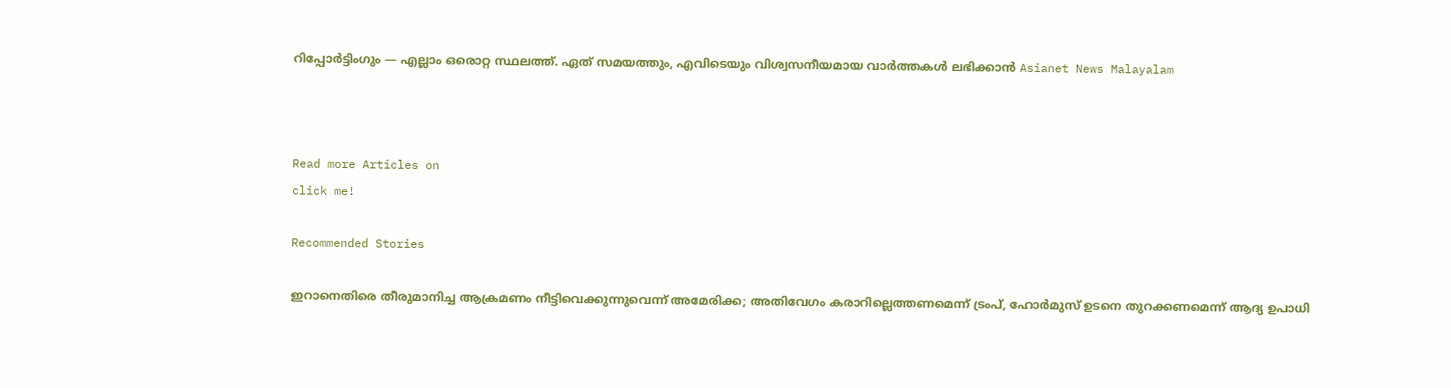റിപ്പോർട്ടിംഗും — എല്ലാം ഒരൊറ്റ സ്ഥലത്ത്. ഏത് സമയത്തും, എവിടെയും വിശ്വസനീയമായ വാർത്തകൾ ലഭിക്കാൻ Asianet News Malayalam



Read more Articles on
click me!

Recommended Stories

ഇറാനെതിരെ തീരുമാനിച്ച ആക്രമണം നീട്ടിവെക്കുന്നുവെന്ന് അമേരിക്ക; അതിവേഗം കരാറില്ലെത്തണമെന്ന് ട്രംപ്, ഹോർമുസ് ഉടനെ തുറക്കണമെന്ന് ആദ്യ ഉപാധി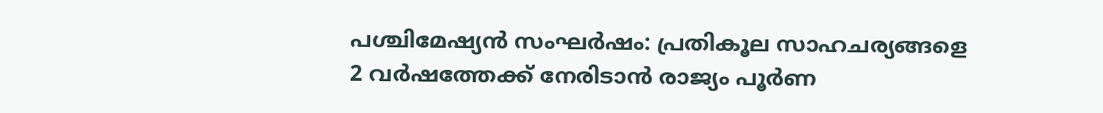പശ്ചിമേഷ്യൻ സംഘർഷം: പ്രതികൂല സാഹചര്യങ്ങളെ 2 വർഷത്തേക്ക് നേരിടാൻ രാജ്യം പൂർണ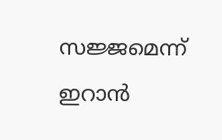സജ്ജമെന്ന് ഇറാൻ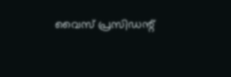വൈസ് പ്രസിഡന്റ്